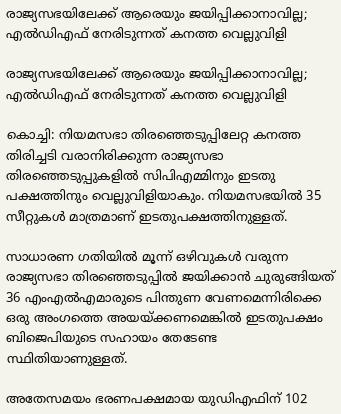രാജ്യസഭയിലേക്ക് ആരെയും ജയിപ്പിക്കാനാവില്ല; എല്‍ഡിഎഫ് നേരിടുന്നത് കനത്ത വെല്ലുവിളി

രാജ്യസഭയിലേക്ക് ആരെയും ജയിപ്പിക്കാനാവില്ല; എല്‍ഡിഎഫ് നേരിടുന്നത് കനത്ത വെല്ലുവിളി

കൊച്ചി: നിയമസഭാ തിരഞ്ഞെടുപ്പിലേറ്റ കനത്ത തിരിച്ചടി വരാനിരിക്കുന്ന രാജ്യസഭാ തിരഞ്ഞെടുപ്പുകളില്‍ സിപിഎമ്മിനും ഇടതു പക്ഷത്തിനും വെല്ലുവിളിയാകും. നിയമസഭയില്‍ 35 സീറ്റുകള്‍ മാത്രമാണ് ഇടതുപക്ഷത്തിനുള്ളത്.

സാധാരണ ഗതിയില്‍ മൂന്ന് ഒഴിവുകള്‍ വരുന്ന രാജ്യസഭാ തിരഞ്ഞെടുപ്പില്‍ ജയിക്കാന്‍ ചുരുങ്ങിയത് 36 എംഎല്‍എമാരുടെ പിന്തുണ വേണമെന്നിരിക്കെ ഒരു അംഗത്തെ അയയ്ക്കണമെങ്കില്‍ ഇടതുപക്ഷം ബിജെപിയുടെ സഹായം തേടേണ്ട സ്ഥിതിയാണുള്ളത്.

അതേസമയം ഭരണപക്ഷമായ യുഡിഎഫിന് 102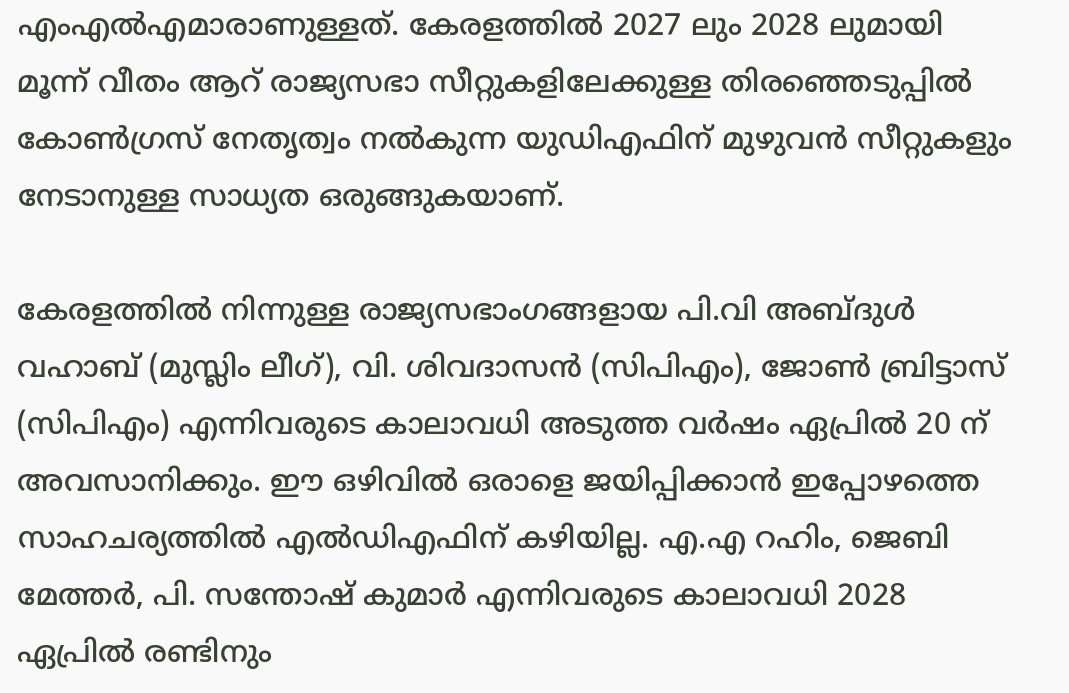എംഎല്‍എമാരാണുള്ളത്. കേരളത്തില്‍ 2027 ലും 2028 ലുമായി മൂന്ന് വീതം ആറ് രാജ്യസഭാ സീറ്റുകളിലേക്കുള്ള തിരഞ്ഞെടുപ്പില്‍ കോണ്‍ഗ്രസ് നേതൃത്വം നല്‍കുന്ന യുഡിഎഫിന് മുഴുവന്‍ സീറ്റുകളും നേടാനുള്ള സാധ്യത ഒരുങ്ങുകയാണ്.

കേരളത്തില്‍ നിന്നുള്ള രാജ്യസഭാംഗങ്ങളായ പി.വി അബ്ദുള്‍ വഹാബ് (മുസ്ലിം ലീഗ്), വി. ശിവദാസന്‍ (സിപിഎം), ജോണ്‍ ബ്രിട്ടാസ് (സിപിഎം) എന്നിവരുടെ കാലാവധി അടുത്ത വര്‍ഷം ഏപ്രില്‍ 20 ന് അവസാനിക്കും. ഈ ഒഴിവില്‍ ഒരാളെ ജയിപ്പിക്കാന്‍ ഇപ്പോഴത്തെ സാഹചര്യത്തില്‍ എല്‍ഡിഎഫിന് കഴിയില്ല. എ.എ റഹിം, ജെബി മേത്തര്‍, പി. സന്തോഷ് കുമാര്‍ എന്നിവരുടെ കാലാവധി 2028 ഏപ്രില്‍ രണ്ടിനും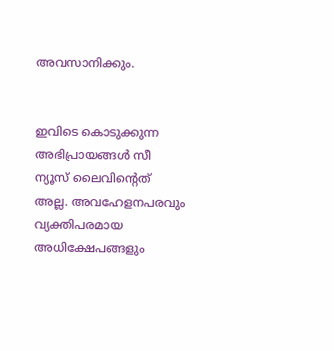അവസാനിക്കും.


ഇവിടെ കൊടുക്കുന്ന അഭിപ്രായങ്ങള്‍ സീ ന്യൂസ് ലൈവിന്റെത് അല്ല. അവഹേളനപരവും വ്യക്തിപരമായ അധിക്ഷേപങ്ങളും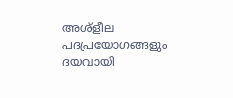അശ്‌ളീല പദപ്രയോഗങ്ങളും ദയവായി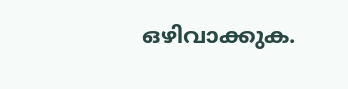ഒഴിവാക്കുക.